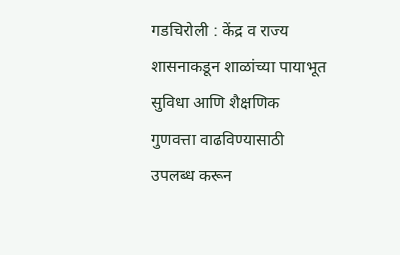गडचिरोली : केंद्र व राज्य शासनाकडून शाळांच्या पायाभूत सुविधा आणि शैक्षणिक गुणवत्ता वाढविण्यासाठी उपलब्ध करून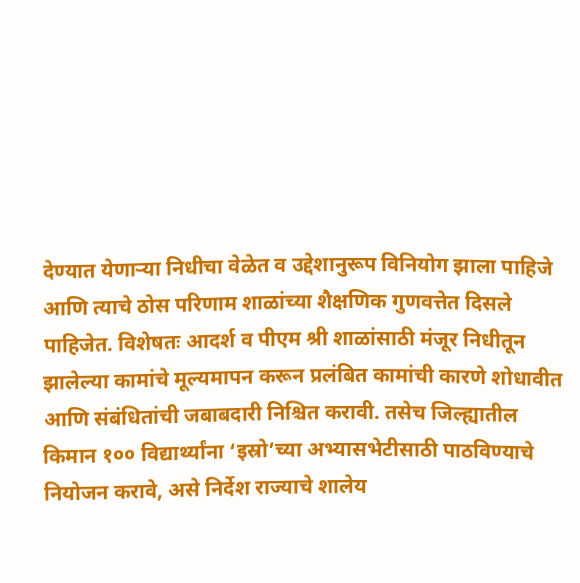देण्यात येणाऱ्या निधीचा वेळेत व उद्देशानुरूप विनियोग झाला पाहिजे आणि त्याचे ठोस परिणाम शाळांच्या शैक्षणिक गुणवत्तेत दिसले पाहिजेत. विशेषतः आदर्श व पीएम श्री शाळांसाठी मंजूर निधीतून झालेल्या कामांचे मूल्यमापन करून प्रलंबित कामांची कारणे शोधावीत आणि संबंधितांची जबाबदारी निश्चित करावी. तसेच जिल्ह्यातील किमान १०० विद्यार्थ्यांना ‘इस्रो’च्या अभ्यासभेटीसाठी पाठविण्याचे नियोजन करावे, असे निर्देश राज्याचे शालेय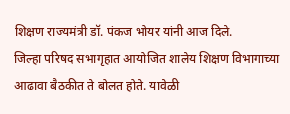शिक्षण राज्यमंत्री डॉ. पंकज भोयर यांनी आज दिले.
जिल्हा परिषद सभागृहात आयोजित शालेय शिक्षण विभागाच्या आढावा बैठकीत ते बोलत होते. यावेळी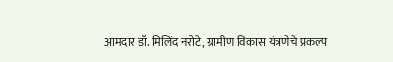आमदार डॉ. मिलिंद नरोटे, ग्रामीण विकास यंत्रणेचे प्रकल्प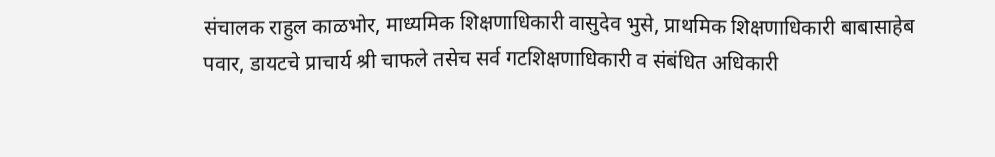संचालक राहुल काळभोर, माध्यमिक शिक्षणाधिकारी वासुदेव भुसे, प्राथमिक शिक्षणाधिकारी बाबासाहेब पवार, डायटचे प्राचार्य श्री चाफले तसेच सर्व गटशिक्षणाधिकारी व संबंधित अधिकारी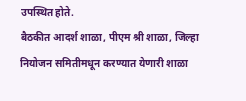उपस्थित होते.
बैठकीत आदर्श शाळा, पीएम श्री शाळा, जिल्हा नियोजन समितीमधून करण्यात येणारी शाळा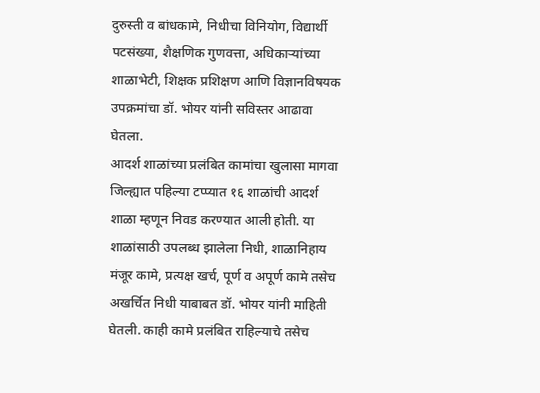दुरुस्ती व बांधकामे, निधीचा विनियोग, विद्यार्थी पटसंख्या, शैक्षणिक गुणवत्ता, अधिकाऱ्यांच्या शाळाभेटी, शिक्षक प्रशिक्षण आणि विज्ञानविषयक उपक्रमांचा डॉ. भोयर यांनी सविस्तर आढावा घेतला.
आदर्श शाळांच्या प्रलंबित कामांचा खुलासा मागवा
जिल्ह्यात पहिल्या टप्प्यात १६ शाळांची आदर्श शाळा म्हणून निवड करण्यात आली होती. या शाळांसाठी उपलब्ध झालेला निधी, शाळानिहाय मंजूर कामे, प्रत्यक्ष खर्च, पूर्ण व अपूर्ण कामे तसेच अखर्चित निधी याबाबत डॉ. भोयर यांनी माहिती घेतली. काही कामे प्रलंबित राहिल्याचे तसेच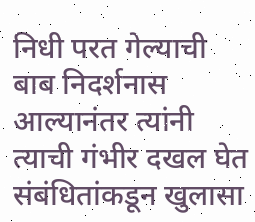निधी परत गेल्याची बाब निदर्शनास आल्यानंतर त्यांनी त्याची गंभीर दखल घेत संबंधितांकडून खुलासा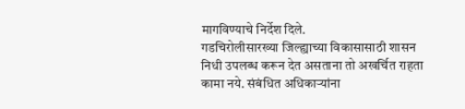मागविण्याचे निर्देश दिले.
गडचिरोलीसारख्या जिल्ह्याच्या विकासासाठी शासन निधी उपलब्ध करून देत असताना तो अखर्चित राहता कामा नये. संबंधित अधिकाऱ्यांना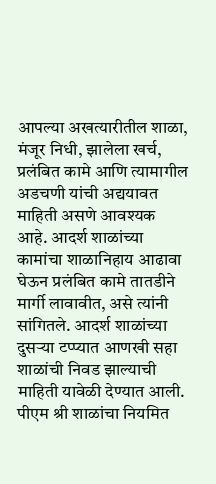आपल्या अखत्यारीतील शाळा, मंजूर निधी, झालेला खर्च, प्रलंबित कामे आणि त्यामागील अडचणी यांची अद्ययावत माहिती असणे आवश्यक आहे. आदर्श शाळांच्या कामांचा शाळानिहाय आढावा घेऊन प्रलंबित कामे तातडीने मार्गी लावावीत, असे त्यांनी सांगितले. आदर्श शाळांच्या दुसऱ्या टप्प्यात आणखी सहा शाळांची निवड झाल्याची माहिती यावेळी देण्यात आली.
पीएम श्री शाळांचा नियमित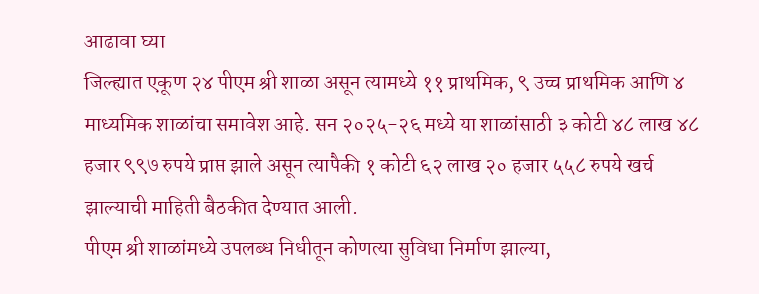आढावा घ्या
जिल्ह्यात एकूण २४ पीएम श्री शाळा असून त्यामध्ये ११ प्राथमिक, ९ उच्च प्राथमिक आणि ४ माध्यमिक शाळांचा समावेश आहे. सन २०२५-२६ मध्ये या शाळांसाठी ३ कोटी ४८ लाख ४८ हजार ९९७ रुपये प्राप्त झाले असून त्यापैकी १ कोटी ६२ लाख २० हजार ५५८ रुपये खर्च झाल्याची माहिती बैठकीत देण्यात आली.
पीएम श्री शाळांमध्ये उपलब्ध निधीतून कोणत्या सुविधा निर्माण झाल्या,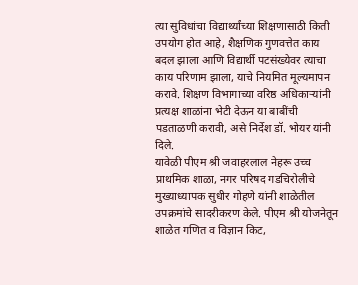त्या सुविधांचा विद्यार्थ्यांच्या शिक्षणासाठी किती उपयोग होत आहे, शैक्षणिक गुणवत्तेत काय बदल झाला आणि विद्यार्थी पटसंख्येवर त्याचा काय परिणाम झाला, याचे नियमित मूल्यमापन करावे. शिक्षण विभागाच्या वरिष्ठ अधिकाऱ्यांनी प्रत्यक्ष शाळांना भेटी देऊन या बाबींची पडताळणी करावी, असे निर्देश डॉ. भोयर यांनी दिले.
यावेळी पीएम श्री जवाहरलाल नेहरू उच्च प्राथमिक शाळा, नगर परिषद गडचिरोलीचे मुख्याध्यापक सुधीर गोहणे यांनी शाळेतील उपक्रमांचे सादरीकरण केले. पीएम श्री योजनेतून शाळेत गणित व विज्ञान किट,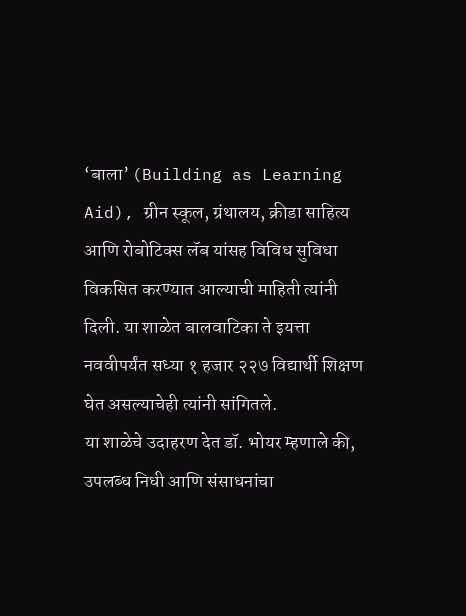‘बाला’ (Building as Learning Aid), ग्रीन स्कूल, ग्रंथालय, क्रीडा साहित्य आणि रोबोटिक्स लॅब यांसह विविध सुविधा विकसित करण्यात आल्याची माहिती त्यांनी दिली. या शाळेत बालवाटिका ते इयत्ता नववीपर्यंत सध्या १ हजार २२७ विद्यार्थी शिक्षण घेत असल्याचेही त्यांनी सांगितले.
या शाळेचे उदाहरण देत डॉ. भोयर म्हणाले की, उपलब्ध निधी आणि संसाधनांचा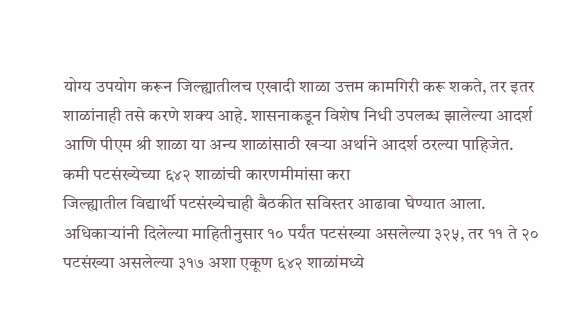योग्य उपयोग करून जिल्ह्यातीलच एखादी शाळा उत्तम कामगिरी करू शकते, तर इतर शाळांनाही तसे करणे शक्य आहे. शासनाकडून विशेष निधी उपलब्ध झालेल्या आदर्श आणि पीएम श्री शाळा या अन्य शाळांसाठी खऱ्या अर्थाने आदर्श ठरल्या पाहिजेत.
कमी पटसंख्येच्या ६४२ शाळांची कारणमीमांसा करा
जिल्ह्यातील विद्यार्थी पटसंख्येचाही बैठकीत सविस्तर आढावा घेण्यात आला. अधिकाऱ्यांनी दिलेल्या माहितीनुसार १० पर्यंत पटसंख्या असलेल्या ३२५, तर ११ ते २० पटसंख्या असलेल्या ३१७ अशा एकूण ६४२ शाळांमध्ये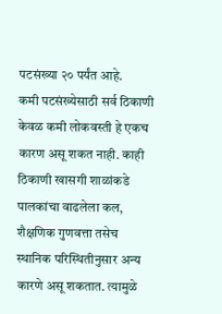पटसंख्या २० पर्यंत आहे.
कमी पटसंख्येसाठी सर्व ठिकाणी केवळ कमी लोकवस्ती हे एकच कारण असू शकत नाही. काही ठिकाणी खासगी शाळांकडे पालकांचा वाढलेला कल, शैक्षणिक गुणवत्ता तसेच स्थानिक परिस्थितीनुसार अन्य कारणे असू शकतात. त्यामुळे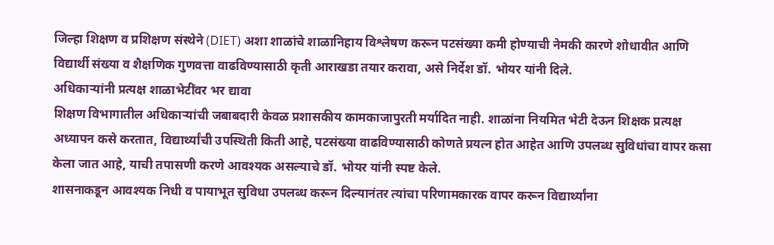जिल्हा शिक्षण व प्रशिक्षण संस्थेने (DIET) अशा शाळांचे शाळानिहाय विश्लेषण करून पटसंख्या कमी होण्याची नेमकी कारणे शोधावीत आणि विद्यार्थी संख्या व शैक्षणिक गुणवत्ता वाढविण्यासाठी कृती आराखडा तयार करावा, असे निर्देश डॉ. भोयर यांनी दिले.
अधिकाऱ्यांनी प्रत्यक्ष शाळाभेटींवर भर द्यावा
शिक्षण विभागातील अधिकाऱ्यांची जबाबदारी केवळ प्रशासकीय कामकाजापुरती मर्यादित नाही. शाळांना नियमित भेटी देऊन शिक्षक प्रत्यक्ष अध्यापन कसे करतात, विद्यार्थ्यांची उपस्थिती किती आहे, पटसंख्या वाढविण्यासाठी कोणते प्रयत्न होत आहेत आणि उपलब्ध सुविधांचा वापर कसा केला जात आहे, याची तपासणी करणे आवश्यक असल्याचे डॉ. भोयर यांनी स्पष्ट केले.
शासनाकडून आवश्यक निधी व पायाभूत सुविधा उपलब्ध करून दिल्यानंतर त्यांचा परिणामकारक वापर करून विद्यार्थ्यांना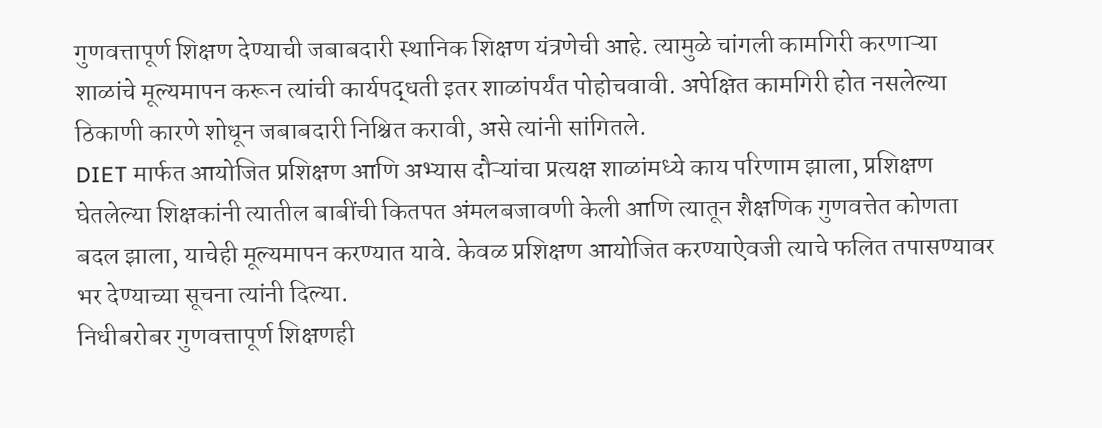गुणवत्तापूर्ण शिक्षण देण्याची जबाबदारी स्थानिक शिक्षण यंत्रणेची आहे. त्यामुळे चांगली कामगिरी करणाऱ्या शाळांचे मूल्यमापन करून त्यांची कार्यपद्धती इतर शाळांपर्यंत पोहोचवावी. अपेक्षित कामगिरी होत नसलेल्या ठिकाणी कारणे शोधून जबाबदारी निश्चित करावी, असे त्यांनी सांगितले.
DIET मार्फत आयोजित प्रशिक्षण आणि अभ्यास दौऱ्यांचा प्रत्यक्ष शाळांमध्ये काय परिणाम झाला, प्रशिक्षण घेतलेल्या शिक्षकांनी त्यातील बाबींची कितपत अंमलबजावणी केली आणि त्यातून शैक्षणिक गुणवत्तेत कोणता बदल झाला, याचेही मूल्यमापन करण्यात यावे. केवळ प्रशिक्षण आयोजित करण्याऐवजी त्याचे फलित तपासण्यावर भर देण्याच्या सूचना त्यांनी दिल्या.
निधीबरोबर गुणवत्तापूर्ण शिक्षणही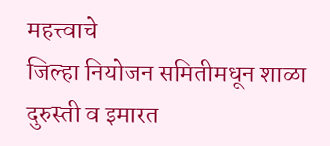महत्त्वाचे
जिल्हा नियोजन समितीमधून शाळा दुरुस्ती व इमारत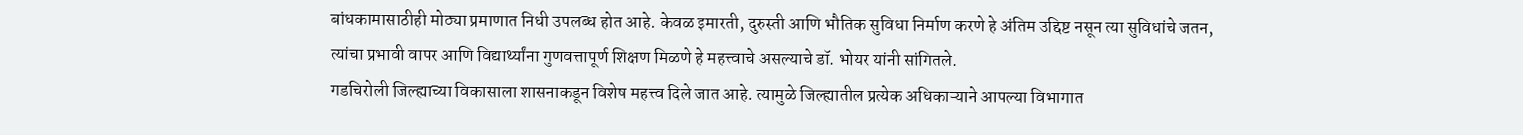बांधकामासाठीही मोठ्या प्रमाणात निधी उपलब्ध होत आहे. केवळ इमारती, दुरुस्ती आणि भौतिक सुविधा निर्माण करणे हे अंतिम उद्दिष्ट नसून त्या सुविधांचे जतन, त्यांचा प्रभावी वापर आणि विद्यार्थ्यांना गुणवत्तापूर्ण शिक्षण मिळणे हे महत्त्वाचे असल्याचे डॉ. भोयर यांनी सांगितले.
गडचिरोली जिल्ह्याच्या विकासाला शासनाकडून विशेष महत्त्व दिले जात आहे. त्यामुळे जिल्ह्यातील प्रत्येक अधिकाऱ्याने आपल्या विभागात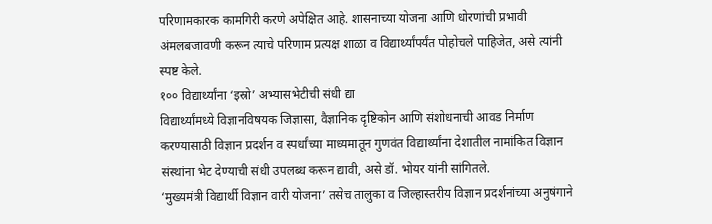परिणामकारक कामगिरी करणे अपेक्षित आहे. शासनाच्या योजना आणि धोरणांची प्रभावी अंमलबजावणी करून त्याचे परिणाम प्रत्यक्ष शाळा व विद्यार्थ्यांपर्यंत पोहोचले पाहिजेत, असे त्यांनी स्पष्ट केले.
१०० विद्यार्थ्यांना ‘इस्रो’ अभ्यासभेटीची संधी द्या
विद्यार्थ्यांमध्ये विज्ञानविषयक जिज्ञासा, वैज्ञानिक दृष्टिकोन आणि संशोधनाची आवड निर्माण करण्यासाठी विज्ञान प्रदर्शन व स्पर्धांच्या माध्यमातून गुणवंत विद्यार्थ्यांना देशातील नामांकित विज्ञान संस्थांना भेट देण्याची संधी उपलब्ध करून द्यावी, असे डॉ. भोयर यांनी सांगितले.
‘मुख्यमंत्री विद्यार्थी विज्ञान वारी योजना’ तसेच तालुका व जिल्हास्तरीय विज्ञान प्रदर्शनांच्या अनुषंगाने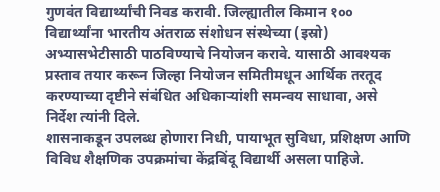गुणवंत विद्यार्थ्यांची निवड करावी. जिल्ह्यातील किमान १०० विद्यार्थ्यांना भारतीय अंतराळ संशोधन संस्थेच्या (इस्रो) अभ्यासभेटीसाठी पाठविण्याचे नियोजन करावे. यासाठी आवश्यक प्रस्ताव तयार करून जिल्हा नियोजन समितीमधून आर्थिक तरतूद करण्याच्या दृष्टीने संबंधित अधिकाऱ्यांशी समन्वय साधावा, असे निर्देश त्यांनी दिले.
शासनाकडून उपलब्ध होणारा निधी, पायाभूत सुविधा, प्रशिक्षण आणि विविध शैक्षणिक उपक्रमांचा केंद्रबिंदू विद्यार्थी असला पाहिजे.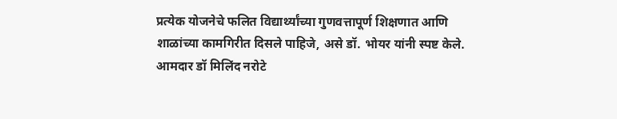प्रत्येक योजनेचे फलित विद्यार्थ्यांच्या गुणवत्तापूर्ण शिक्षणात आणि शाळांच्या कामगिरीत दिसले पाहिजे, असे डॉ. भोयर यांनी स्पष्ट केले.
आमदार डॉ मिलिंद नरोटे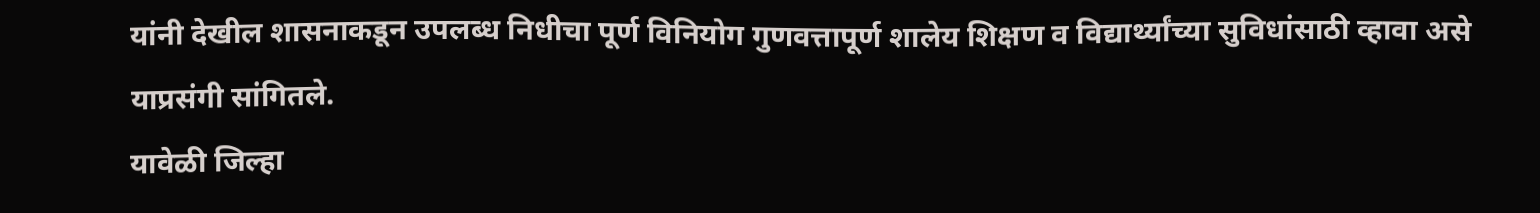यांनी देखील शासनाकडून उपलब्ध निधीचा पूर्ण विनियोग गुणवत्तापूर्ण शालेय शिक्षण व विद्यार्थ्यांच्या सुविधांसाठी व्हावा असे याप्रसंगी सांगितले.
यावेळी जिल्हा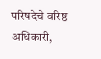परिषदेचे वरिष्ठ अधिकारी,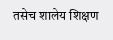तसेच शालेय शिक्षण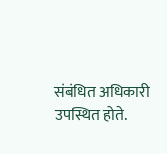संबंधित अधिकारी उपस्थित होते.